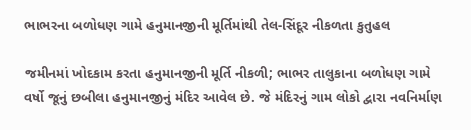ભાભરના બળોધણ ગામે હનુમાનજીની મૂર્તિમાંથી તેલ-સિંદૂર નીકળતા કુતુહલ

જમીનમાં ખોદકામ કરતા હનુમાનજીની મૂર્તિ નીકળી; ભાભર તાલુકાના બળોધણ ગામે વર્ષો જૂનું છબીલા હનુમાનજીનું મંદિર આવેલ છે. જે મંદિરનું ગામ લોકો દ્વારા નવનિર્માણ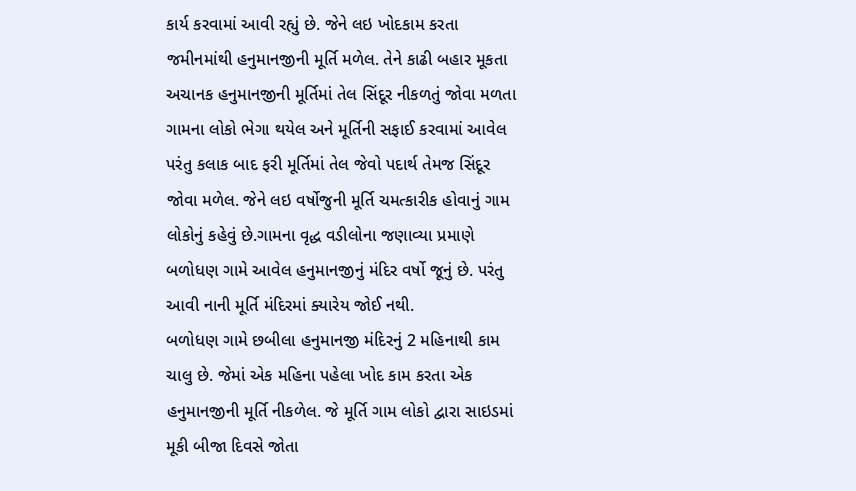કાર્ય કરવામાં આવી રહ્યું છે. જેને લઇ ખોદકામ કરતા જમીનમાંથી હનુમાનજીની મૂર્તિ મળેલ. તેને કાઢી બહાર મૂકતા અચાનક હનુમાનજીની મૂર્તિમાં તેલ સિંદૂર નીકળતું જોવા મળતા ગામના લોકો ભેગા થયેલ અને મૂર્તિની સફાઈ કરવામાં આવેલ પરંતુ કલાક બાદ ફરી મૂર્તિમાં તેલ જેવો પદાર્થ તેમજ સિંદૂર જોવા મળેલ. જેને લઇ વર્ષોજુની મૂર્તિ ચમત્કારીક હોવાનું ગામ લોકોનું કહેવું છે.ગામના વૃદ્ધ વડીલોના જણાવ્યા પ્રમાણે બળોધણ ગામે આવેલ હનુમાનજીનું મંદિર વર્ષો જૂનું છે. પરંતુ આવી નાની મૂર્તિ મંદિરમાં ક્યારેય જોઈ નથી.
બળોધણ ગામે છબીલા હનુમાનજી મંદિરનું 2 મહિનાથી કામ ચાલુ છે. જેમાં એક મહિના પહેલા ખોદ કામ કરતા એક હનુમાનજીની મૂર્તિ નીકળેલ. જે મૂર્તિ ગામ લોકો દ્વારા સાઇડમાં મૂકી બીજા દિવસે જોતા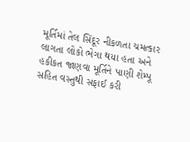મૂર્તિમાં તેલ સિંદૂર નીકળતા ચમત્કાર લાગતા લોકો ભેગા થયા હતા અને હકીકત જાણવા મૂર્તિને પાણી શેમ્પૂ સહિત વસ્તુથી સફાઈ કરી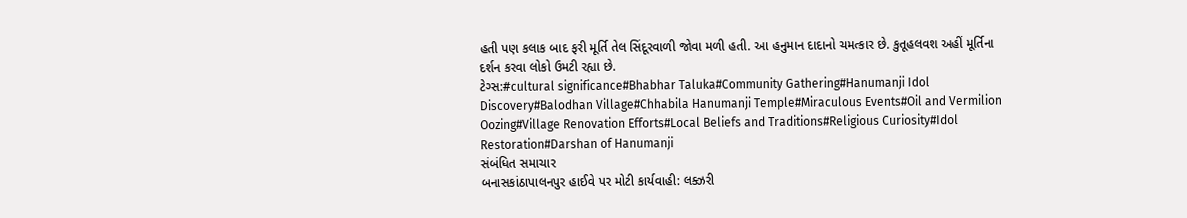હતી પણ કલાક બાદ ફરી મૂર્તિ તેલ સિંદૂરવાળી જોવા મળી હતી. આ હનુમાન દાદાનો ચમત્કાર છે. કુતૂહલવશ અહીં મૂર્તિના દર્શન કરવા લોકો ઉમટી રહ્યા છે.
ટેગ્સ:#cultural significance#Bhabhar Taluka#Community Gathering#Hanumanji Idol Discovery#Balodhan Village#Chhabila Hanumanji Temple#Miraculous Events#Oil and Vermilion Oozing#Village Renovation Efforts#Local Beliefs and Traditions#Religious Curiosity#Idol Restoration#Darshan of Hanumanji
સંબંધિત સમાચાર
બનાસકાંઠાપાલનપુર હાઈવે પર મોટી કાર્યવાહી: લક્ઝરી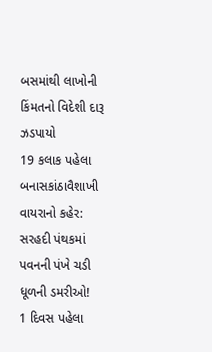બસમાંથી લાખોની કિંમતનો વિદેશી દારૂ ઝડપાયો
19 કલાક પહેલા
બનાસકાંઠાવૈશાખી વાયરાનો કહેર: સરહદી પંથકમાં પવનની પંખે ચડી ધૂળની ડમરીઓ!
1 દિવસ પહેલા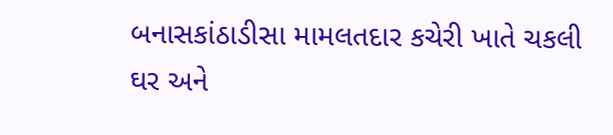બનાસકાંઠાડીસા મામલતદાર કચેરી ખાતે ચકલી ઘર અને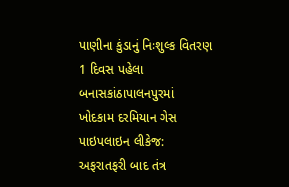પાણીના કુંડાનું નિઃશુલ્ક વિતરણ
1 દિવસ પહેલા
બનાસકાંઠાપાલનપુરમાં ખોદકામ દરમિયાન ગેસ પાઇપલાઇન લીકેજ: અફરાતફરી બાદ તંત્ર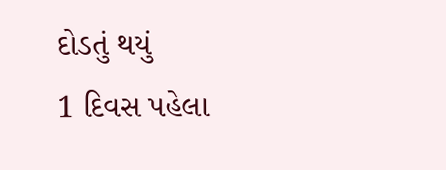દોડતું થયું
1 દિવસ પહેલા